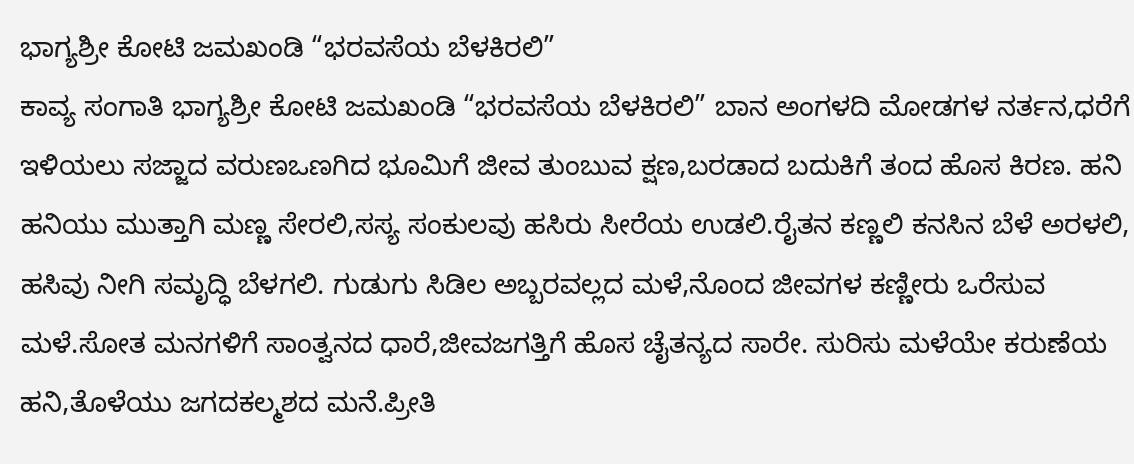ಭಾಗ್ಯಶ್ರೀ ಕೋಟಿ ಜಮಖಂಡಿ “ಭರವಸೆಯ ಬೆಳಕಿರಲಿ”
ಕಾವ್ಯ ಸಂಗಾತಿ ಭಾಗ್ಯಶ್ರೀ ಕೋಟಿ ಜಮಖಂಡಿ “ಭರವಸೆಯ ಬೆಳಕಿರಲಿ” ಬಾನ ಅಂಗಳದಿ ಮೋಡಗಳ ನರ್ತನ,ಧರೆಗೆ ಇಳಿಯಲು ಸಜ್ಜಾದ ವರುಣಒಣಗಿದ ಭೂಮಿಗೆ ಜೀವ ತುಂಬುವ ಕ್ಷಣ,ಬರಡಾದ ಬದುಕಿಗೆ ತಂದ ಹೊಸ ಕಿರಣ. ಹನಿ ಹನಿಯು ಮುತ್ತಾಗಿ ಮಣ್ಣ ಸೇರಲಿ,ಸಸ್ಯ ಸಂಕುಲವು ಹಸಿರು ಸೀರೆಯ ಉಡಲಿ.ರೈತನ ಕಣ್ಣಲಿ ಕನಸಿನ ಬೆಳೆ ಅರಳಲಿ, ಹಸಿವು ನೀಗಿ ಸಮೃದ್ಧಿ ಬೆಳಗಲಿ. ಗುಡುಗು ಸಿಡಿಲ ಅಬ್ಬರವಲ್ಲದ ಮಳೆ,ನೊಂದ ಜೀವಗಳ ಕಣ್ಣೀರು ಒರೆಸುವ ಮಳೆ.ಸೋತ ಮನಗಳಿಗೆ ಸಾಂತ್ವನದ ಧಾರೆ,ಜೀವಜಗತ್ತಿಗೆ ಹೊಸ ಚೈತನ್ಯದ ಸಾರೇ. ಸುರಿಸು ಮಳೆಯೇ ಕರುಣೆಯ ಹನಿ,ತೊಳೆಯು ಜಗದಕಲ್ಮಶದ ಮನೆ.ಪ್ರೀತಿ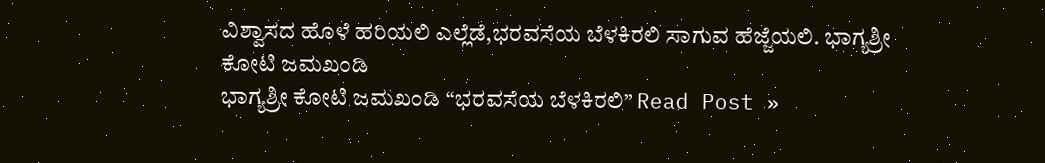ವಿಶ್ವಾಸದ ಹೊಳೆ ಹರಿಯಲಿ ಎಲ್ಲೆಡೆ,ಭರವಸೆಯ ಬೆಳಕಿರಲಿ ಸಾಗುವ ಹೆಜ್ಜೆಯಲಿ. ಭಾಗ್ಯಶ್ರೀ ಕೋಟಿ ಜಮಖಂಡಿ
ಭಾಗ್ಯಶ್ರೀ ಕೋಟಿ ಜಮಖಂಡಿ “ಭರವಸೆಯ ಬೆಳಕಿರಲಿ” Read Post »